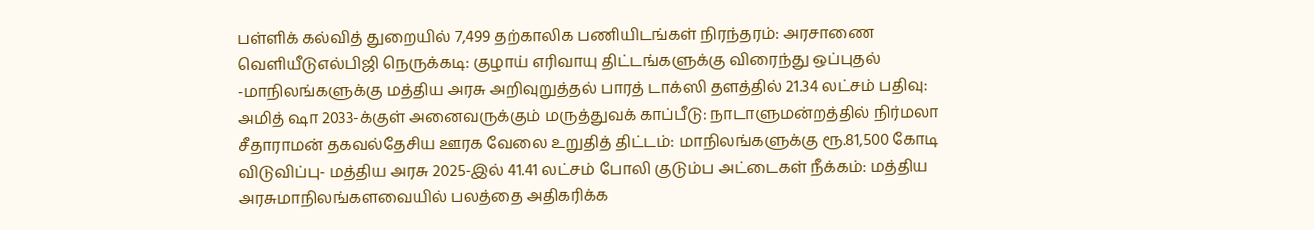பள்ளிக் கல்வித் துறையில் 7,499 தற்காலிக பணியிடங்கள் நிரந்தரம்: அரசாணை வெளியீடுஎல்பிஜி நெருக்கடி: குழாய் எரிவாயு திட்டங்களுக்கு விரைந்து ஒப்புதல் -மாநிலங்களுக்கு மத்திய அரசு அறிவுறுத்தல் பாரத் டாக்ஸி தளத்தில் 21.34 லட்சம் பதிவு: அமித் ஷா 2033-க்குள் அனைவருக்கும் மருத்துவக் காப்பீடு: நாடாளுமன்றத்தில் நிர்மலா சீதாராமன் தகவல்தேசிய ஊரக வேலை உறுதித் திட்டம்: மாநிலங்களுக்கு ரூ.81,500 கோடி விடுவிப்பு- மத்திய அரசு 2025-இல் 41.41 லட்சம் போலி குடும்ப அட்டைகள் நீக்கம்: மத்திய அரசுமாநிலங்களவையில் பலத்தை அதிகரிக்க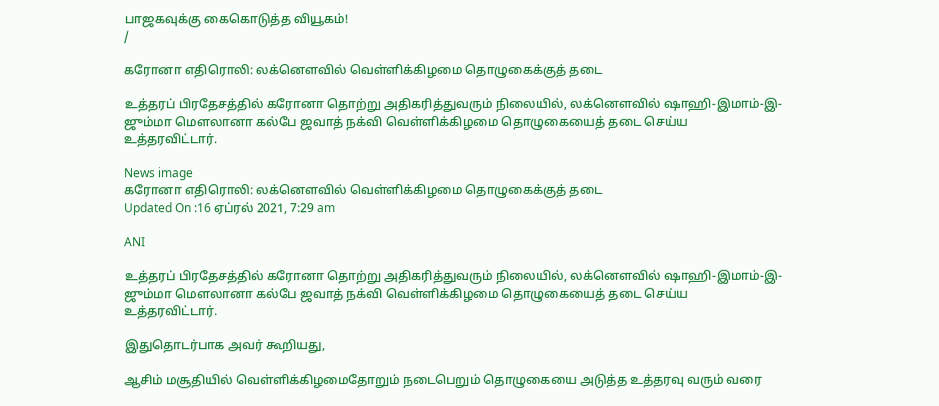பாஜகவுக்கு கைகொடுத்த வியூகம்!
/

கரோனா எதிரொலி: லக்னௌவில் வெள்ளிக்கிழமை தொழுகைக்குத் தடை

உத்தரப் பிரதேசத்தில் கரோனா தொற்று அதிகரித்துவரும் நிலையில், லக்னௌவில் ஷாஹி-இமாம்-இ-ஜும்மா மௌலானா கல்பே ஜவாத் நக்வி வெள்ளிக்கிழமை தொழுகையைத் தடை செய்ய உத்தரவிட்டார்.

News image
கரோனா எதிரொலி: லக்னௌவில் வெள்ளிக்கிழமை தொழுகைக்குத் தடை
Updated On :16 ஏப்ரல் 2021, 7:29 am

ANI

உத்தரப் பிரதேசத்தில் கரோனா தொற்று அதிகரித்துவரும் நிலையில், லக்னௌவில் ஷாஹி-இமாம்-இ-ஜும்மா மௌலானா கல்பே ஜவாத் நக்வி வெள்ளிக்கிழமை தொழுகையைத் தடை செய்ய உத்தரவிட்டார்.

இதுதொடர்பாக அவர் கூறியது,

ஆசிம் மசூதியில் வெள்ளிக்கிழமைதோறும் நடைபெறும் தொழுகையை அடுத்த உத்தரவு வரும் வரை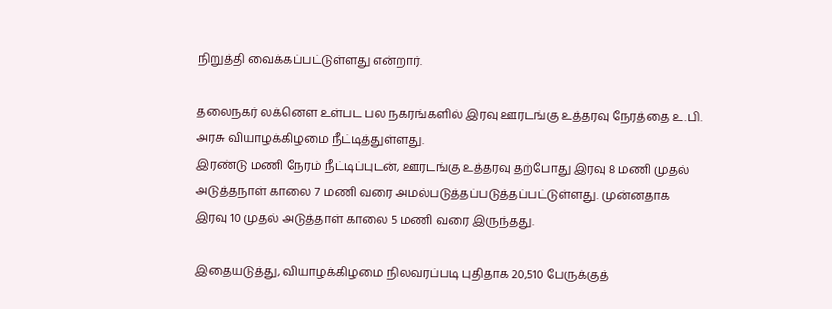நிறுத்தி வைக்கப்பட்டுள்ளது என்றார்.

தலைநகர் லக்னௌ உள்பட பல நகரங்களில் இரவு ஊரடங்கு உத்தரவு நேரத்தை உ.பி. அரசு வியாழக்கிழமை நீட்டித்துள்ளது.
இரண்டு மணி நேரம் நீட்டிப்புடன், ஊரடங்கு உத்தரவு தற்போது இரவு 8 மணி முதல் அடுத்தநாள் காலை 7 மணி வரை அமல்படுத்தப்படுத்தப்பட்டுள்ளது. முன்னதாக இரவு 10 முதல் அடுத்தாள் காலை 5 மணி வரை இருந்தது.

இதையடுத்து, வியாழக்கிழமை நிலவரப்படி புதிதாக 20,510 பேருக்குத்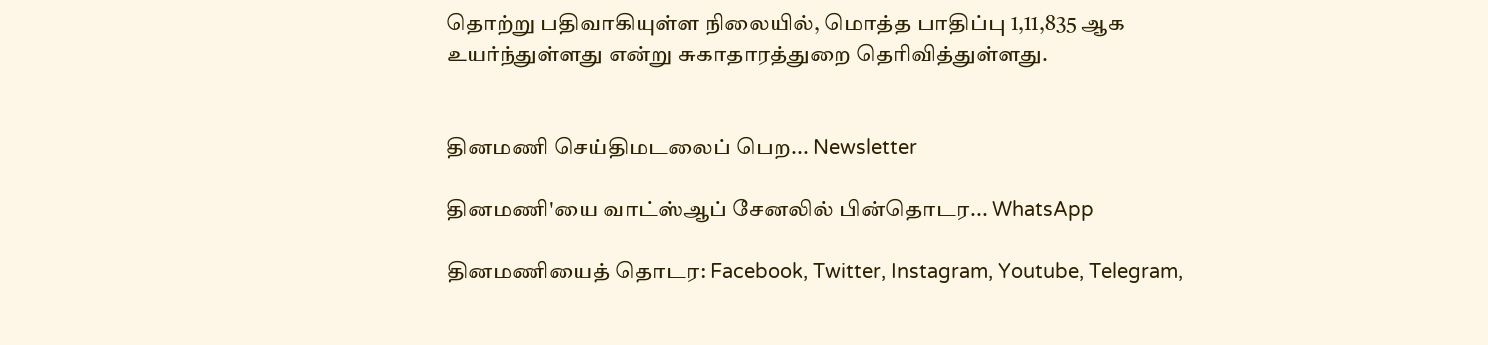தொற்று பதிவாகியுள்ள நிலையில், மொத்த பாதிப்பு 1,11,835 ஆக உயர்ந்துள்ளது என்று சுகாதாரத்துறை தெரிவித்துள்ளது.


தினமணி செய்திமடலைப் பெற... Newsletter

தினமணி'யை வாட்ஸ்ஆப் சேனலில் பின்தொடர... WhatsApp

தினமணியைத் தொடர: Facebook, Twitter, Instagram, Youtube, Telegram,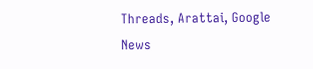Threads, Arattai, Google News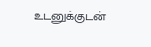உடனுக்குடன்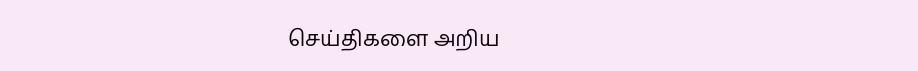செய்திகளை அறிய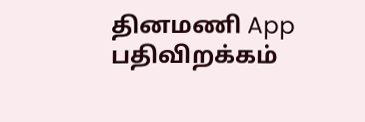தினமணி App பதிவிறக்கம்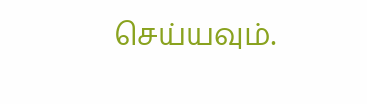செய்யவும்.